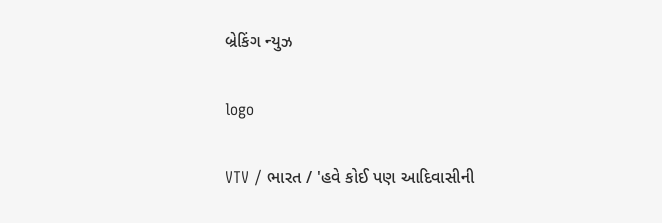બ્રેકિંગ ન્યુઝ

logo

VTV / ભારત / 'હવે કોઈ પણ આદિવાસીની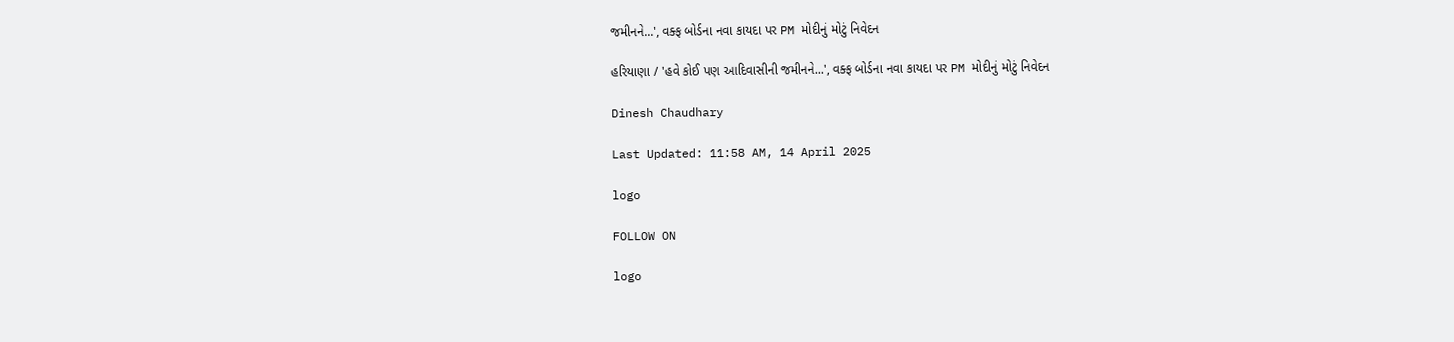જમીનને...', વક્ફ બોર્ડના નવા કાયદા પર PM મોદીનું મોટું નિવેદન

હરિયાણા / 'હવે કોઈ પણ આદિવાસીની જમીનને...', વક્ફ બોર્ડના નવા કાયદા પર PM મોદીનું મોટું નિવેદન

Dinesh Chaudhary

Last Updated: 11:58 AM, 14 April 2025

logo

FOLLOW ON

logo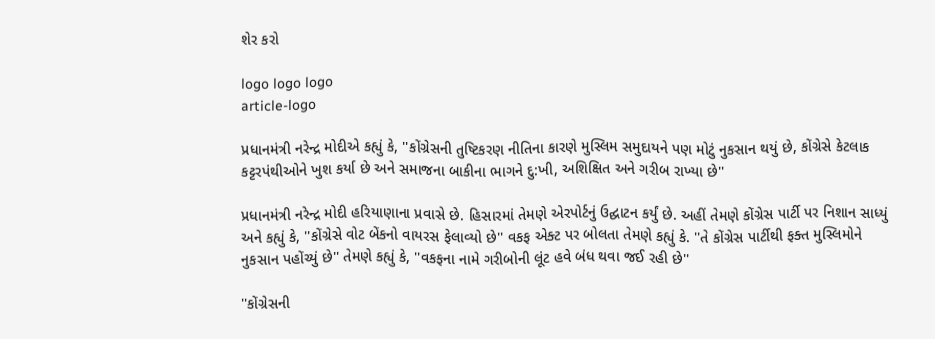શેર કરો

logo logo logo
article-logo

પ્રધાનમંત્રી નરેન્દ્ર મોદીએ કહ્યું કે, ''કોંગ્રેસની તુષ્ટિકરણ નીતિના કારણે મુસ્લિમ સમુદાયને પણ મોટું નુકસાન થયું છે, કોંગ્રેસે કેટલાક કટ્ટરપંથીઓને ખુશ કર્યા છે અને સમાજના બાકીના ભાગને દુ:ખી, અશિક્ષિત અને ગરીબ રાખ્યા છે''

પ્રધાનમંત્રી નરેન્દ્ર મોદી હરિયાણાના પ્રવાસે છે. હિસારમાં તેમણે એરપોર્ટનું ઉદ્ઘાટન કર્યું છે. અહીં તેમણે કોંગ્રેસ પાર્ટી પર નિશાન સાધ્યું અને કહ્યું કે, ''કોંગ્રેસે વોટ બેંકનો વાયરસ ફેલાવ્યો છે'' વકફ એક્ટ પર બોલતા તેમણે કહ્યું કે. ''તે કોંગ્રેસ પાર્ટીથી ફક્ત મુસ્લિમોને નુકસાન પહોંચ્યું છે'' તેમણે કહ્યું કે, ''વકફના નામે ગરીબોની લૂંટ હવે બંધ થવા જઈ રહી છે''

''કોંગ્રેસની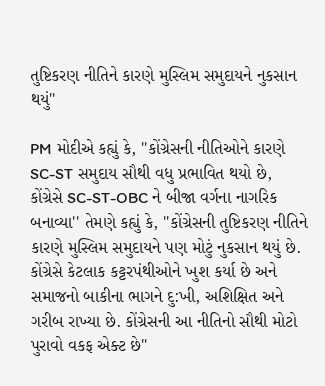તુષ્ટિકરણ નીતિને કારણે મુસ્લિમ સમુદાયને નુકસાન થયું''

PM મોદીએ કહ્યું કે, ''કોંગ્રેસની નીતિઓને કારણે SC-ST સમુદાય સૌથી વધુ પ્રભાવિત થયો છે, કોંગ્રેસે SC-ST-OBC ને બીજા વર્ગના નાગરિક બનાવ્યા'' તેમણે કહ્યું કે, ''કોંગ્રેસની તુષ્ટિકરણ નીતિને કારણે મુસ્લિમ સમુદાયને પણ મોટું નુકસાન થયું છે. કોંગ્રેસે કેટલાક કટ્ટરપંથીઓને ખુશ કર્યા છે અને સમાજનો બાકીના ભાગને દુ:ખી, અશિક્ષિત અને ગરીબ રાખ્યા છે. કોંગ્રેસની આ નીતિનો સૌથી મોટો પુરાવો વકફ એક્ટ છે''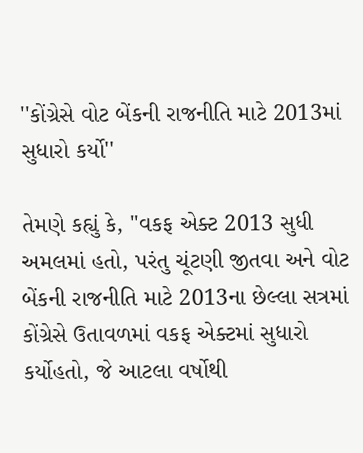''કોંગ્રેસે વોટ બેંકની રાજનીતિ માટે 2013માં સુધારો કર્યો''

તેમણે કહ્યું કે, ''વકફ એક્ટ 2013 સુધી અમલમાં હતો, પરંતુ ચૂંટણી જીતવા અને વોટ બેંકની રાજનીતિ માટે 2013ના છેલ્લા સત્રમાં કોંગ્રેસે ઉતાવળમાં વકફ એક્ટમાં સુધારો કર્યોહતો, જે આટલા વર્ષોથી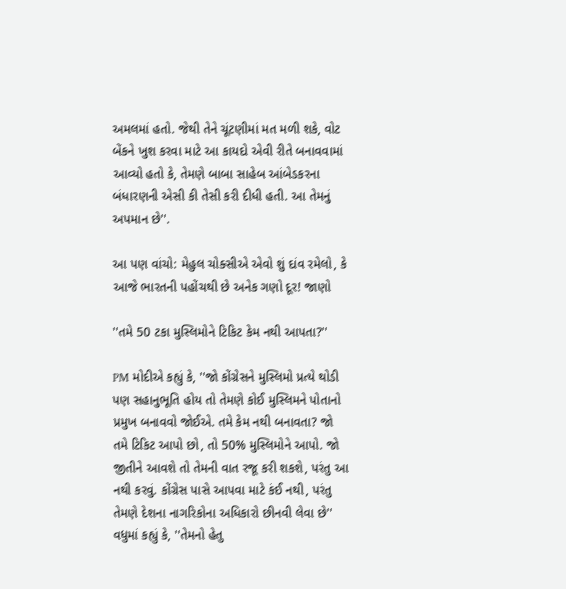અમલમાં હતો. જેથી તેને ચૂંટણીમાં મત મળી શકે, વોટ બેંકને ખુશ કરવા માટે આ કાયદો એવી રીતે બનાવવામાં આવ્યો હતો કે, તેમણે બાબા સાહેબ આંબેડકરના બંધારણની એસી કી તેસી કરી દીધી હતી. આ તેમનું અપમાન છે''.

આ પણ વાંચો: મેહુલ ચોક્સીએ એવો શું દાંવ રમેલો, કે આજે ભારતની પહોંચથી છે અનેક ગણો દૂર! જાણો

''તમે 50 ટકા મુસ્લિમોને ટિકિટ કેમ નથી આપતા?''

PM મોદીએ કહ્યું કે, ''જો કોંગ્રેસને મુસ્લિમો પ્રત્યે થોડી પણ સહાનુભૂતિ હોય તો તેમણે કોઈ મુસ્લિમને પોતાનો પ્રમુખ બનાવવો જોઈએ. તમે કેમ નથી બનાવતા? જો તમે ટિકિટ આપો છો, તો 50% મુસ્લિમોને આપો. જો જીતીને આવશે તો તેમની વાત રજૂ કરી શકશે, પરંતુ આ નથી કરવું. કોંગ્રેસ પાસે આપવા માટે કંઈ નથી, પરંતુ તેમણે દેશના નાગરિકોના અધિકારો છીનવી લેવા છે'' વધુમાં કહ્યું કે, ''તેમનો હેતુ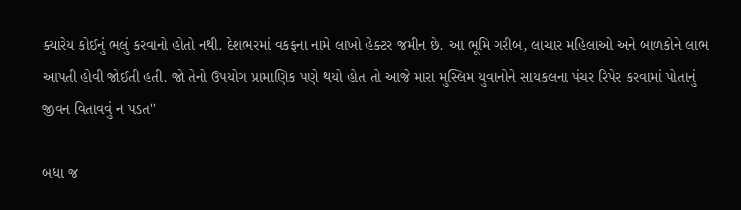ક્યારેય કોઈનું ભલું કરવાનો હોતો નથી. દેશભરમાં વકફના નામે લાખો હેક્ટર જમીન છે. આ ભૂમિ ગરીબ, લાચાર મહિલાઓ અને બાળકોને લાભ આપતી હોવી જોઈતી હતી. જો તેનો ઉપયોગ પ્રામાણિક પણે થયો હોત તો આજે મારા મુસ્લિમ યુવાનોને સાયકલના પંચર રિપેર કરવામાં પોતાનું જીવન વિતાવવું ન પડત''

બધા જ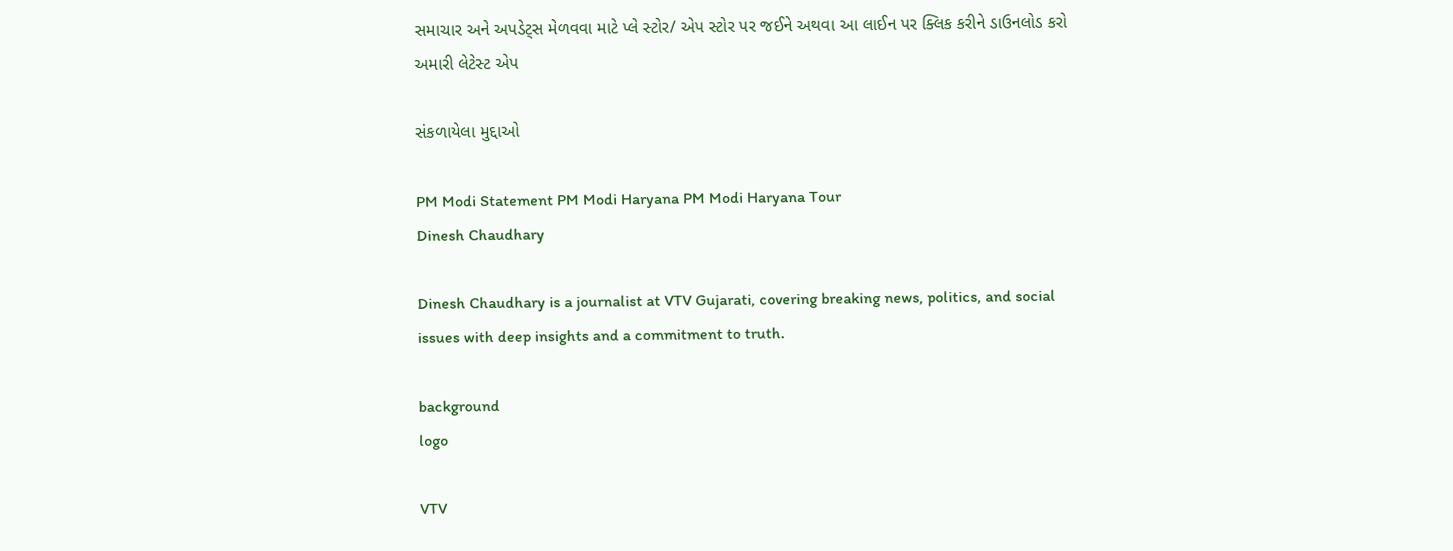સમાચાર અને અપડેટ્સ મેળવવા માટે પ્લે સ્ટોર/ એપ સ્ટોર પર જઈને અથવા આ લાઈન પર ક્લિક કરીને ડાઉનલોડ કરો અમારી લેટેસ્ટ એપ

સંકળાયેલા મુદ્દાઓ

PM Modi Statement PM Modi Haryana PM Modi Haryana Tour
Dinesh Chaudhary

Dinesh Chaudhary is a journalist at VTV Gujarati, covering breaking news, politics, and social issues with deep insights and a commitment to truth.

background
logo

VTV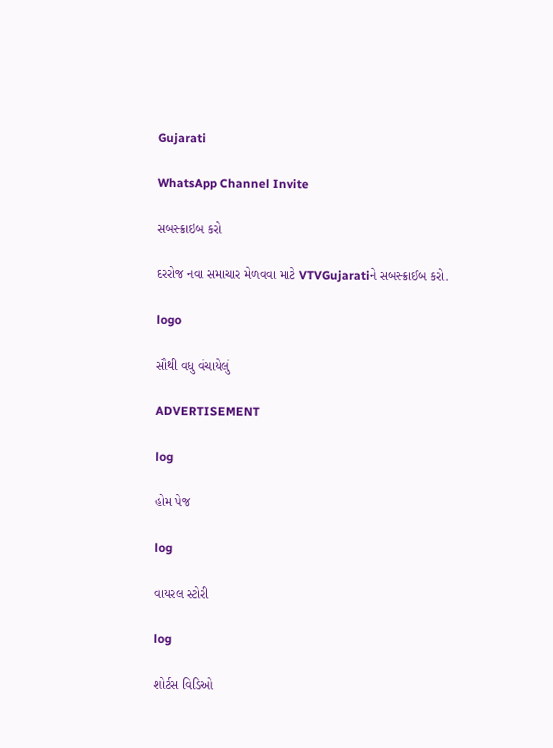Gujarati

WhatsApp Channel Invite

સબસ્ક્રાઇબ કરો

દરરોજ નવા સમાચાર મેળવવા માટે VTVGujaratiને સબસ્ક્રાઈબ કરો.

logo

સૌથી વધુ વંચાયેલું

ADVERTISEMENT

log

હોમ પેજ

log

વાયરલ સ્ટોરી

log

શોર્ટસ વિડિઓ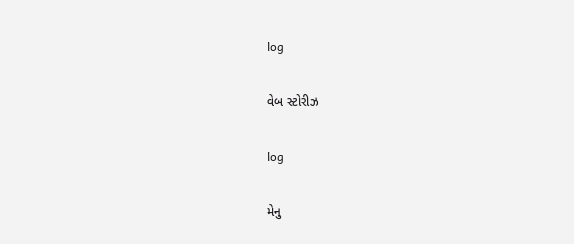log

વેબ સ્ટોરીઝ

log

મેનુ